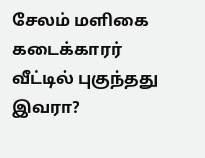சேலம் மளிகை கடைக்காரர் வீட்டில் புகுந்தது இவரா?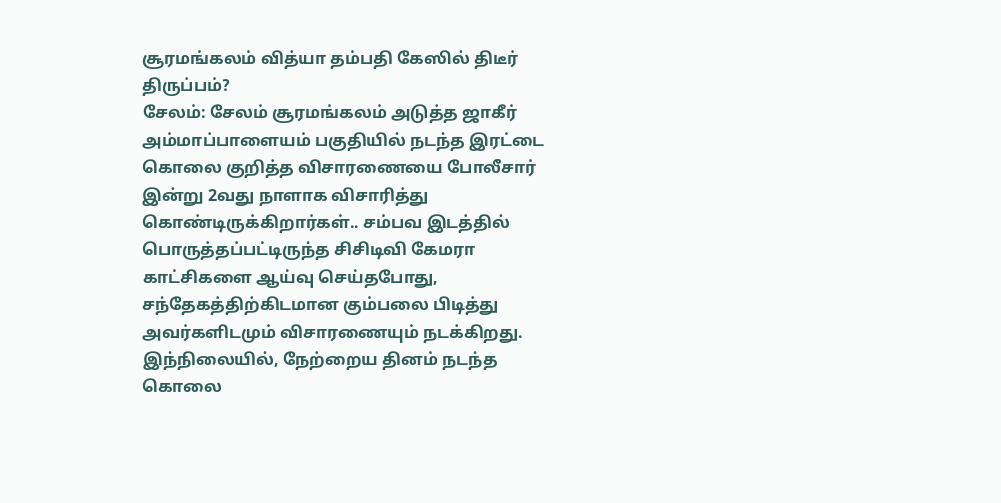சூரமங்கலம் வித்யா தம்பதி கேஸில் திடீர் திருப்பம்?
சேலம்: சேலம் சூரமங்கலம் அடுத்த ஜாகீர் அம்மாப்பாளையம் பகுதியில் நடந்த இரட்டை கொலை குறித்த விசாரணையை போலீசார் இன்று 2வது நாளாக விசாரித்து கொண்டிருக்கிறார்கள்.. சம்பவ இடத்தில் பொருத்தப்பட்டிருந்த சிசிடிவி கேமரா காட்சிகளை ஆய்வு செய்தபோது, சந்தேகத்திற்கிடமான கும்பலை பிடித்து அவர்களிடமும் விசாரணையும் நடக்கிறது. இந்நிலையில், நேற்றைய தினம் நடந்த கொலை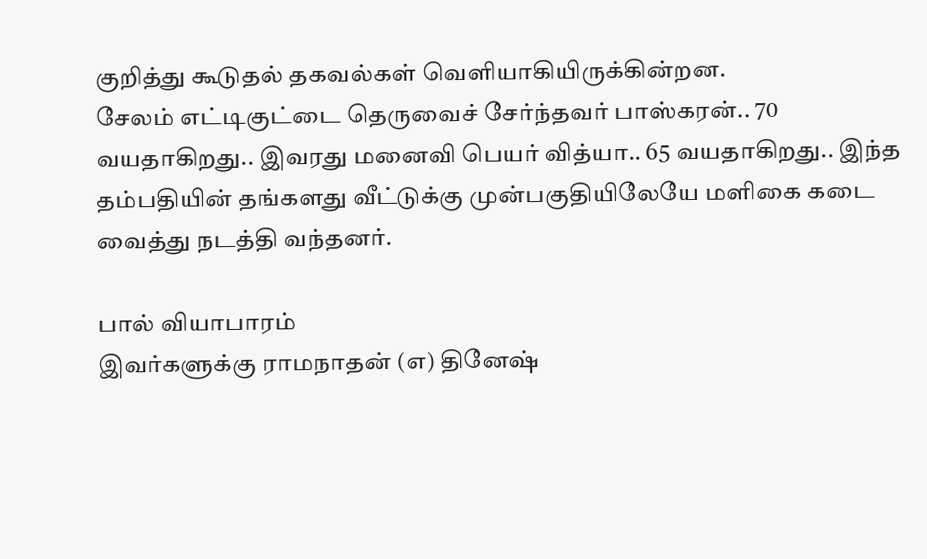குறித்து கூடுதல் தகவல்கள் வெளியாகியிருக்கின்றன.
சேலம் எட்டிகுட்டை தெருவைச் சேர்ந்தவர் பாஸ்கரன்.. 70 வயதாகிறது.. இவரது மனைவி பெயர் வித்யா.. 65 வயதாகிறது.. இந்த தம்பதியின் தங்களது வீட்டுக்கு முன்பகுதியிலேயே மளிகை கடை வைத்து நடத்தி வந்தனர்.

பால் வியாபாரம்
இவர்களுக்கு ராமநாதன் (எ) தினேஷ்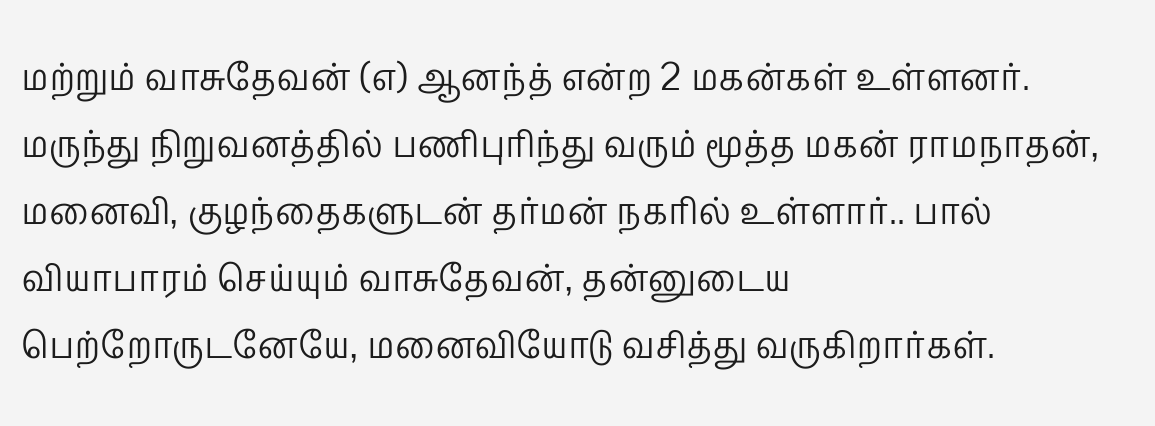மற்றும் வாசுதேவன் (எ) ஆனந்த் என்ற 2 மகன்கள் உள்ளனர். மருந்து நிறுவனத்தில் பணிபுரிந்து வரும் மூத்த மகன் ராமநாதன், மனைவி, குழந்தைகளுடன் தர்மன் நகரில் உள்ளார்.. பால் வியாபாரம் செய்யும் வாசுதேவன், தன்னுடைய பெற்றோருடனேயே, மனைவியோடு வசித்து வருகிறார்கள்.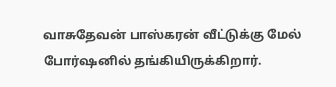வாசுதேவன் பாஸ்கரன் வீட்டுக்கு மேல் போர்ஷனில் தங்கியிருக்கிறார்.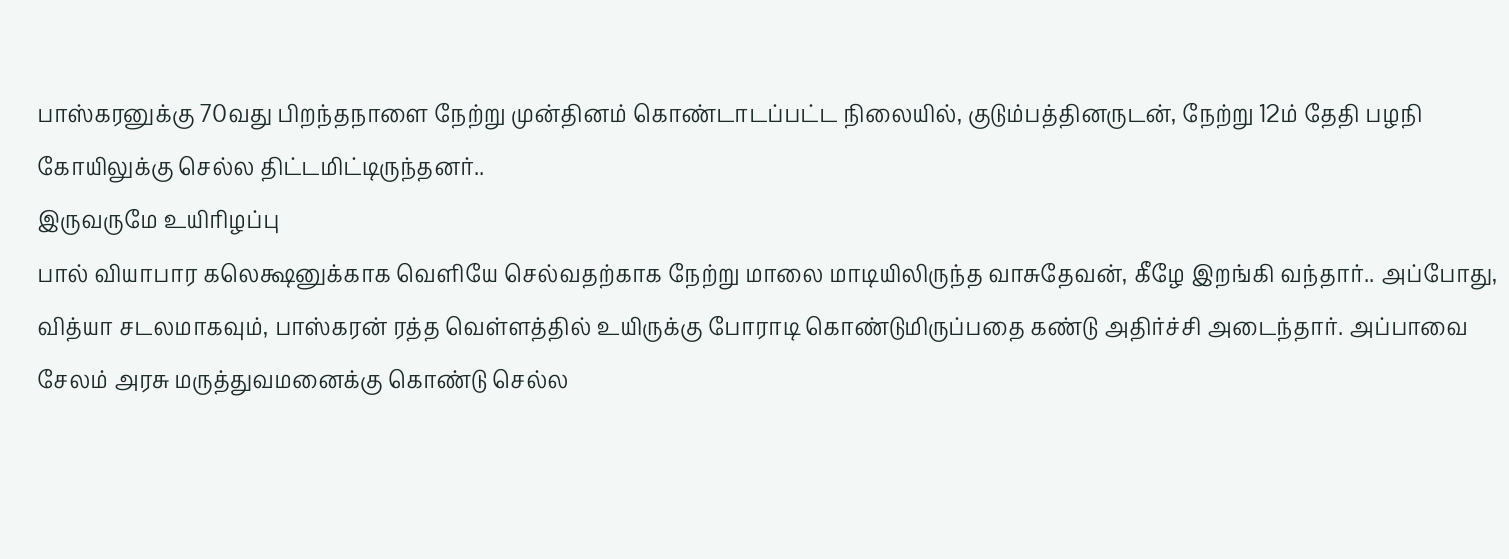பாஸ்கரனுக்கு 70வது பிறந்தநாளை நேற்று முன்தினம் கொண்டாடப்பட்ட நிலையில், குடும்பத்தினருடன், நேற்று 12ம் தேதி பழநி கோயிலுக்கு செல்ல திட்டமிட்டிருந்தனர்..
இருவருமே உயிரிழப்பு
பால் வியாபார கலெக்ஷனுக்காக வெளியே செல்வதற்காக நேற்று மாலை மாடியிலிருந்த வாசுதேவன், கீழே இறங்கி வந்தார்.. அப்போது, வித்யா சடலமாகவும், பாஸ்கரன் ரத்த வெள்ளத்தில் உயிருக்கு போராடி கொண்டுமிருப்பதை கண்டு அதிர்ச்சி அடைந்தார். அப்பாவை சேலம் அரசு மருத்துவமனைக்கு கொண்டு செல்ல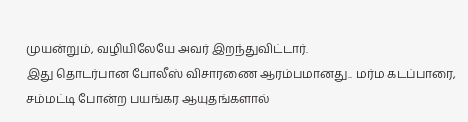முயன்றும், வழியிலேயே அவர் இறந்துவிட்டார்.
இது தொடர்பான போலீஸ் விசாரணை ஆரம்பமானது.. மர்ம கடப்பாரை, சம்மட்டி போன்ற பயங்கர ஆயுதங்களால்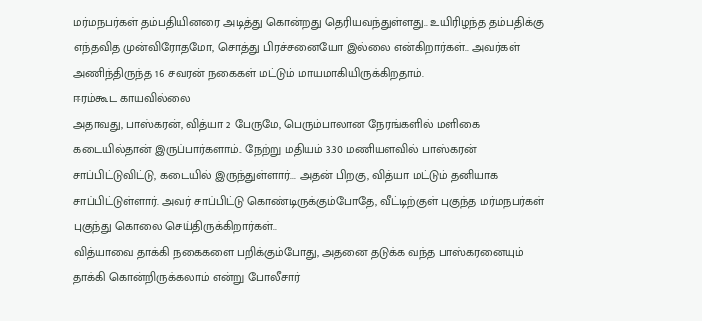மர்மநபர்கள் தம்பதியினரை அடித்து கொன்றது தெரியவந்துள்ளது.. உயிரிழந்த தம்பதிக்கு எந்தவித முன்விரோதமோ, சொத்து பிரச்சனையோ இல்லை என்கிறார்கள்.. அவர்கள் அணிந்திருந்த 16 சவரன் நகைகள் மட்டும் மாயமாகியிருக்கிறதாம்.
ஈரம்கூட காயவில்லை
அதாவது, பாஸ்கரன், வித்யா 2 பேருமே, பெரும்பாலான நேரங்களில் மளிகை கடையில்தான் இருப்பார்களாம்.. நேற்று மதியம் 3.30 மணியளவில் பாஸ்கரன் சாப்பிட்டுவிட்டு, கடையில் இருந்துள்ளார்... அதன் பிறகு, வித்யா மட்டும் தனியாக சாப்பிட்டுள்ளார். அவர் சாப்பிட்டு கொண்டிருக்கும்போதே, வீட்டிற்குள் புகுந்த மர்மநபர்கள் புகுந்து கொலை செய்திருக்கிறார்கள்..
வித்யாவை தாக்கி நகைகளை பறிக்கும்போது, அதனை தடுக்க வந்த பாஸ்கரனையும் தாக்கி கொன்றிருக்கலாம் என்று போலீசார்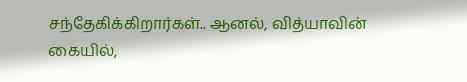சந்தேகிக்கிறார்கள்.. ஆனல், வித்யாவின் கையில்,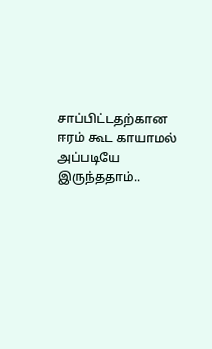சாப்பிட்டதற்கான ஈரம் கூட காயாமல் அப்படியே இருந்ததாம்..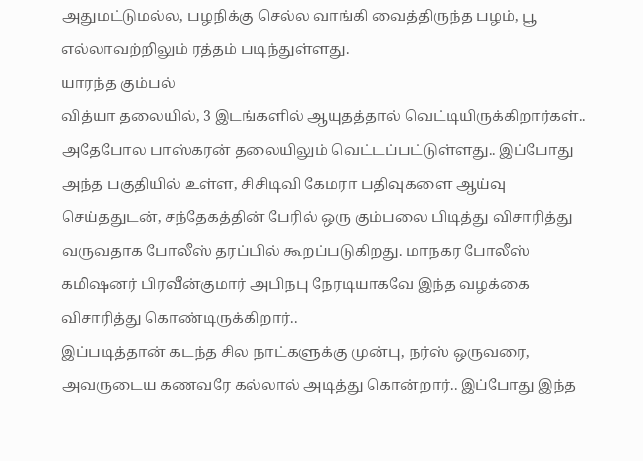அதுமட்டுமல்ல, பழநிக்கு செல்ல வாங்கி வைத்திருந்த பழம், பூ எல்லாவற்றிலும் ரத்தம் படிந்துள்ளது.
யாரந்த கும்பல்
வித்யா தலையில், 3 இடங்களில் ஆயுதத்தால் வெட்டியிருக்கிறார்கள்.. அதேபோல பாஸ்கரன் தலையிலும் வெட்டப்பட்டுள்ளது.. இப்போது அந்த பகுதியில் உள்ள, சிசிடிவி கேமரா பதிவுகளை ஆய்வு செய்ததுடன், சந்தேகத்தின் பேரில் ஒரு கும்பலை பிடித்து விசாரித்து வருவதாக போலீஸ் தரப்பில் கூறப்படுகிறது. மாநகர போலீஸ் கமிஷனர் பிரவீன்குமார் அபிநபு நேரடியாகவே இந்த வழக்கை விசாரித்து கொண்டிருக்கிறார்..
இப்படித்தான் கடந்த சில நாட்களுக்கு முன்பு, நர்ஸ் ஒருவரை, அவருடைய கணவரே கல்லால் அடித்து கொன்றார்.. இப்போது இந்த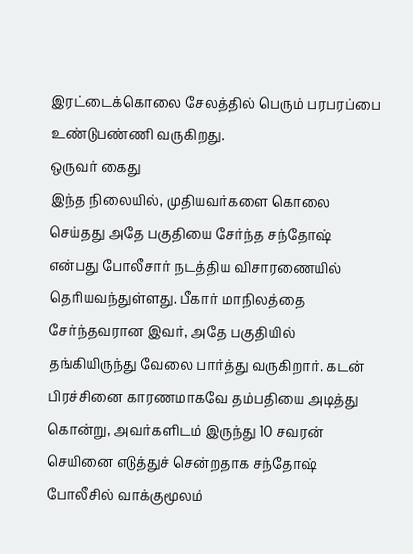இரட்டைக்கொலை சேலத்தில் பெரும் பரபரப்பை உண்டுபண்ணி வருகிறது.
ஒருவர் கைது
இந்த நிலையில், முதியவர்களை கொலை செய்தது அதே பகுதியை சேர்ந்த சந்தோஷ் என்பது போலீசார் நடத்திய விசாரணையில் தெரியவந்துள்ளது. பீகார் மாநிலத்தை சேர்ந்தவரான இவர், அதே பகுதியில் தங்கியிருந்து வேலை பார்த்து வருகிறார். கடன் பிரச்சினை காரணமாகவே தம்பதியை அடித்து கொன்று, அவர்களிடம் இருந்து 10 சவரன் செயினை எடுத்துச் சென்றதாக சந்தோஷ் போலீசில் வாக்குமூலம்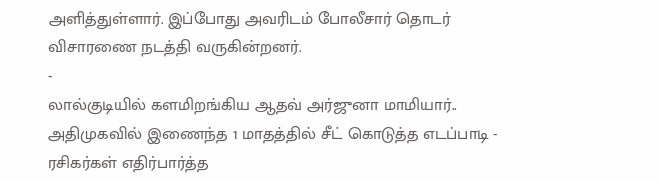அளித்துள்ளார். இப்போது அவரிடம் போலீசார் தொடர் விசாரணை நடத்தி வருகின்றனர்.
-
லால்குடியில் களமிறங்கிய ஆதவ் அர்ஜுனா மாமியார்.. அதிமுகவில் இணைந்த 1 மாதத்தில் சீட் கொடுத்த எடப்பாடி -
ரசிகர்கள் எதிர்பார்த்த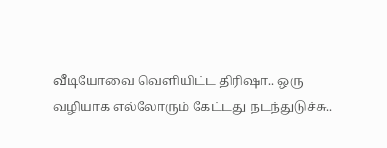வீடியோவை வெளியிட்ட திரிஷா.. ஒரு வழியாக எல்லோரும் கேட்டது நடந்துடுச்சு..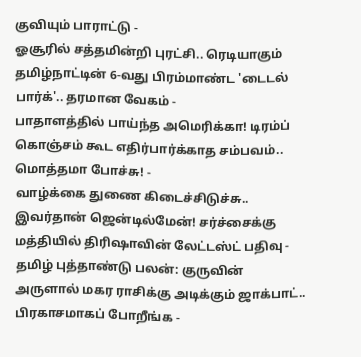குவியும் பாராட்டு -
ஓசூரில் சத்தமின்றி புரட்சி.. ரெடியாகும் தமிழ்நாட்டின் 6-வது பிரம்மாண்ட 'டைடல் பார்க்'.. தரமான வேகம் -
பாதாளத்தில் பாய்ந்த அமெரிக்கா! டிரம்ப் கொஞ்சம் கூட எதிர்பார்க்காத சம்பவம்.. மொத்தமா போச்சு! -
வாழ்க்கை துணை கிடைச்சிடுச்சு.. இவர்தான் ஜென்டில்மேன்! சர்ச்சைக்கு மத்தியில் திரிஷாவின் லேட்டஸ்ட் பதிவு -
தமிழ் புத்தாண்டு பலன்: குருவின் அருளால் மகர ராசிக்கு அடிக்கும் ஜாக்பாட்.. பிரகாசமாகப் போறீங்க -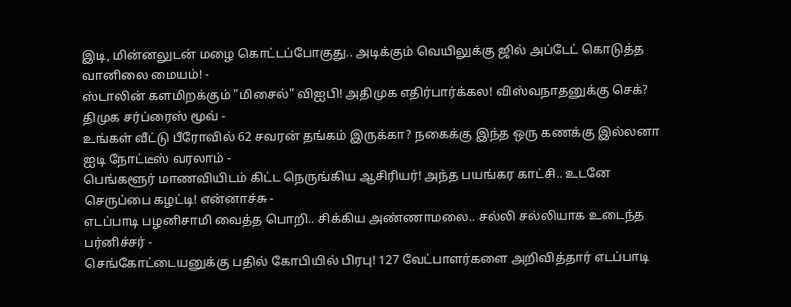இடி, மின்னலுடன் மழை கொட்டப்போகுது.. அடிக்கும் வெயிலுக்கு ஜில் அப்டேட் கொடுத்த வானிலை மையம்! -
ஸ்டாலின் களமிறக்கும் "மிசைல்" விஐபி! அதிமுக எதிர்பார்க்கல! விஸ்வநாதனுக்கு செக்? திமுக சர்ப்ரைஸ் மூவ் -
உங்கள் வீட்டு பீரோவில் 62 சவரன் தங்கம் இருக்கா? நகைக்கு இந்த ஒரு கணக்கு இல்லனா ஐடி நோட்டீஸ் வரலாம் -
பெங்களூர் மாணவியிடம் கிட்ட நெருங்கிய ஆசிரியர்! அந்த பயங்கர காட்சி.. உடனே செருப்பை கழட்டி! என்னாச்சு -
எடப்பாடி பழனிசாமி வைத்த பொறி.. சிக்கிய அண்ணாமலை.. சல்லி சல்லியாக உடைந்த பர்னிச்சர் -
செங்கோட்டையனுக்கு பதில் கோபியில் பிரபு! 127 வேட்பாளர்களை அறிவித்தார் எடப்பாடி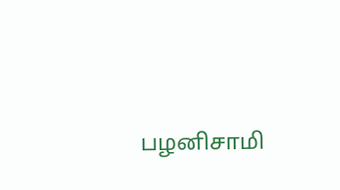பழனிசாமி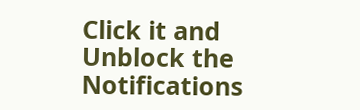Click it and Unblock the Notifications